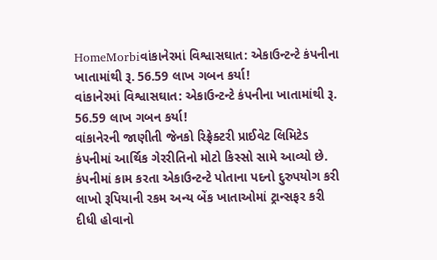HomeMorbiવાંકાનેરમાં વિશ્વાસઘાત: એકાઉન્ટન્ટે કંપનીના ખાતામાંથી રૂ. 56.59 લાખ ગબન કર્યા!
વાંકાનેરમાં વિશ્વાસઘાત: એકાઉન્ટન્ટે કંપનીના ખાતામાંથી રૂ. 56.59 લાખ ગબન કર્યા!
વાંકાનેરની જાણીતી જેનકો રિફ્રેક્ટરી પ્રાઈવેટ લિમિટેડ કંપનીમાં આર્થિક ગેરરીતિનો મોટો કિસ્સો સામે આવ્યો છે. કંપનીમાં કામ કરતા એકાઉન્ટન્ટે પોતાના પદનો દુરુપયોગ કરી લાખો રૂપિયાની રકમ અન્ય બેંક ખાતાઓમાં ટ્રાન્સફર કરી દીધી હોવાનો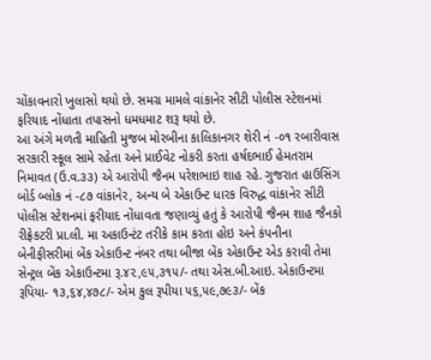ચોંકાવનારો ખુલાસો થયો છે. સમગ્ર મામલે વાંકાનેર સીટી પોલીસ સ્ટેશનમાં ફરિયાદ નોંધાતા તપાસનો ધમધમાટ શરૂ થયો છે.
આ અંગે મળતી માહિતી મુજબ મોરબીના કાલિકાનગર શેરી નં -૦૧ રબારીવાસ સરકારી સ્કૂલ સામે રહેતા અને પ્રાઈવેટ નોકરી કરતા હર્ષદભાઈ હેમતરામ નિમાવત (ઉ.વ.૩૩) એ આરોપી જૈનમ પરેશભાઇ શાહ રહે. ગુજરાત હાઉસિંગ બોર્ડ બ્લોક નં -૮૭ વાંકાનેર, અન્ય બે એકાઉન્ટ ધારક વિરુદ્ધ વાંકાનેર સીટી પોલીસ સ્ટેશનમાં ફરીયાદ નોંધાવતા જણાવ્યું હતું કે આરોપી જૈનમ શાહ જૈનકો રીફ્રેકટરી પ્રા.લી. મા અકાઉન્ટંટ તરીકે કામ કરતા હોઇ અને કંપનીના બેનીફીસરીમાં બેંક એકાઉન્ટ નંબર તથા બીજા બેંક એકાઉન્ટ એડ કરાવી તેમા સેન્ટ્રલ બેંક એકાઉન્ટમા રૂ.૪૨,૯૫,૩૧૫/- તથા એસ.બી.આઇ. એકાઉન્ટમા રૂપિયા- ૧૩,૬૪,૪૭૮/- એમ કુલ રૂપીયા ૫૬,૫૯,૭૯૩/- બેંક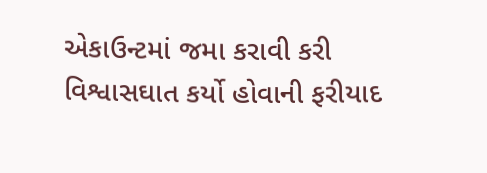એકાઉન્ટમાં જમા કરાવી કરી વિશ્વાસઘાત કર્યો હોવાની ફરીયાદ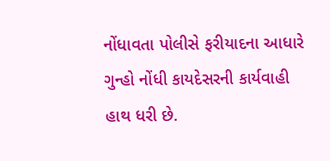નોંધાવતા પોલીસે ફરીયાદના આધારે ગુન્હો નોંધી કાયદેસરની કાર્યવાહી હાથ ધરી છે.